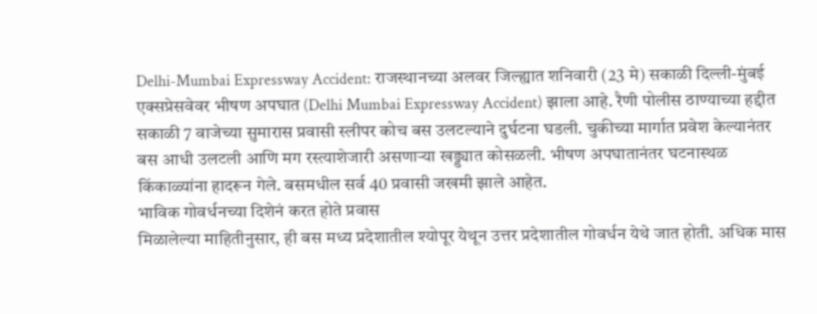Delhi-Mumbai Expressway Accident: राजस्थानच्या अलवर जिल्ह्यात शनिवारी (23 मे) सकाळी दिल्ली-मुंबई एक्सप्रेसवेवर भीषण अपघात (Delhi Mumbai Expressway Accident) झाला आहे. रैणी पोलीस ठाण्याच्या हद्दीत सकाळी 7 वाजेच्या सुमारास प्रवासी स्लीपर कोच बस उलटल्याने दुर्घटना घडली. चुकीच्या मार्गात प्रवेश केल्यानंतर बस आधी उलटली आणि मग रस्त्याशेजारी असणाऱ्या खड्ड्यात कोसळली. भीषण अपघातानंतर घटनास्थळ किंकाळ्यांना हादरून गेले. बसमधील सर्व 40 प्रवासी जखमी झाले आहेत.
भाविक गोवर्धनच्या दिशेनं करत होते प्रवास
मिळालेल्या माहितीनुसार, ही बस मध्य प्रदेशातील श्योपूर येथून उत्तर प्रदेशातील गोवर्धन येथे जात होती. अधिक मास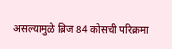असल्यामुळे ब्रिज 84 कोसची परिक्रमा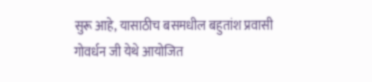सुरू आहे, यासाठीच बसमधील बहुतांश प्रवासी गोवर्धन जी येथे आयोजित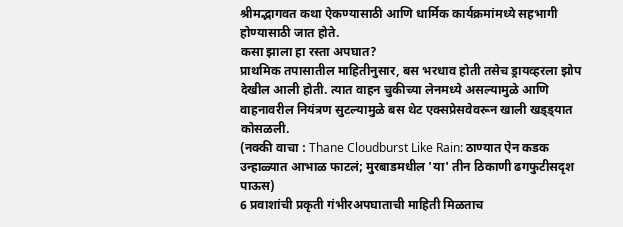श्रीमद्भागवत कथा ऐकण्यासाठी आणि धार्मिक कार्यक्रमांमध्ये सहभागी होण्यासाठी जात होते.
कसा झाला हा रस्ता अपघात?
प्राथमिक तपासातील माहितीनुसार, बस भरधाव होती तसेच ड्रायव्हरला झोप देखील आली होती. त्यात वाहन चुकीच्या लेनमध्ये असल्यामुळे आणि वाहनावरील नियंत्रण सुटल्यामुळे बस थेट एक्सप्रेसवेवरून खाली खड्ड्यात कोसळली.
(नक्की वाचा : Thane Cloudburst Like Rain: ठाण्यात ऐन कडक उन्हाळ्यात आभाळ फाटलं; मुरबाडमधील 'या' तीन ठिकाणी ढगफुटीसदृश पाऊस)
6 प्रवाशांची प्रकृती गंभीरअपघाताची माहिती मिळताच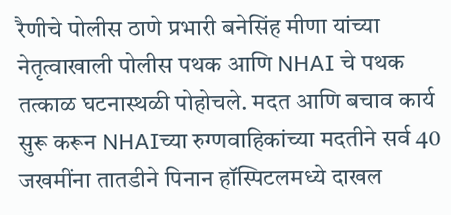रैणीचे पोलीस ठाणे प्रभारी बनेसिंह मीणा यांच्या नेतृत्वाखाली पोलीस पथक आणि NHAI चे पथक तत्काळ घटनास्थळी पोहोचले. मदत आणि बचाव कार्य सुरू करून NHAIच्या रुग्णवाहिकांच्या मदतीने सर्व 40 जखमींना तातडीने पिनान हॉस्पिटलमध्ये दाखल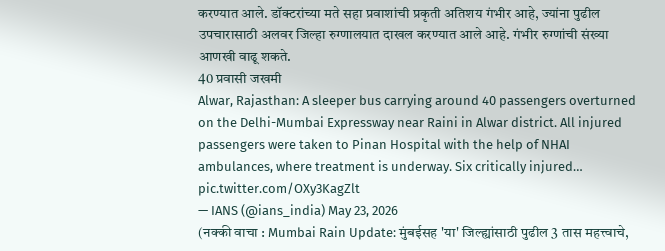करण्यात आले. डॉक्टरांच्या मते सहा प्रवाशांची प्रकृती अतिशय गंभीर आहे, ज्यांना पुढील उपचारासाठी अलवर जिल्हा रुग्णालयात दाखल करण्यात आले आहे. गंभीर रुग्णांची संख्या आणखी वाढू शकते.
40 प्रवासी जखमी
Alwar, Rajasthan: A sleeper bus carrying around 40 passengers overturned on the Delhi-Mumbai Expressway near Raini in Alwar district. All injured passengers were taken to Pinan Hospital with the help of NHAI ambulances, where treatment is underway. Six critically injured… pic.twitter.com/OXy3KagZlt
— IANS (@ians_india) May 23, 2026
(नक्की वाचा : Mumbai Rain Update: मुंबईसह 'या' जिल्ह्यांसाठी पुढील 3 तास महत्त्वाचे,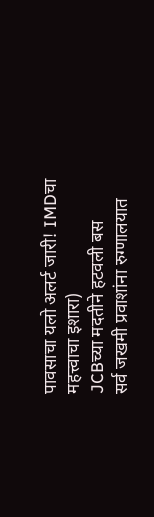पावसाचा यलो अलर्ट जारी! IMDचा महत्त्वाचा इशारा)
JCBच्या मदतीने हटवली बस
सर्व जखमी प्रवाशांना रुग्णालयात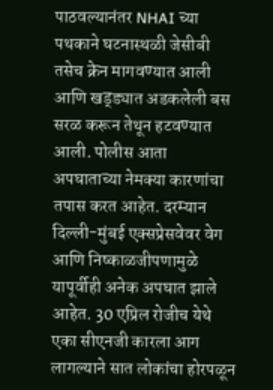पाठवल्यानंतर NHAI च्या पथकाने घटनास्थळी जेसीबी तसेच क्रेन मागवण्यात आली आणि खड्ड्यात अडकलेली बस सरळ करून तेथून हटवण्यात आली. पोलीस आता अपघाताच्या नेमक्या कारणांचा तपास करत आहेत. दरम्यान दिल्ली-मुंबई एक्सप्रेसवेवर वेग आणि निष्काळजीपणामुळे यापूर्वीही अनेक अपघात झाले आहेत. 30 एप्रिल रोजीच येथे एका सीएनजी कारला आग लागल्याने सात लोकांचा होरपळून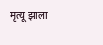मृत्यू झाला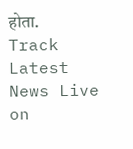होता.
Track Latest News Live on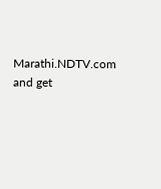Marathi.NDTV.com and get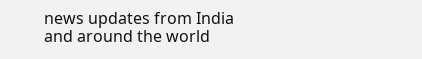news updates from India and around the world